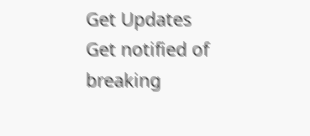Get Updates
Get notified of breaking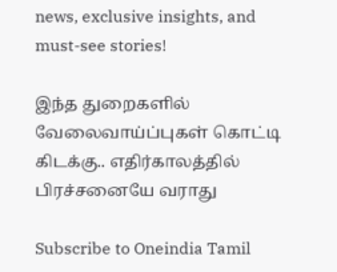news, exclusive insights, and must-see stories!

இந்த துறைகளில் வேலைவாய்ப்புகள் கொட்டி கிடக்கு.. எதிர்காலத்தில் பிரச்சனையே வராது

Subscribe to Oneindia Tamil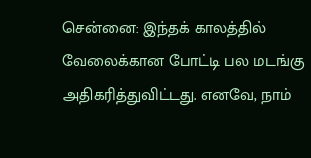சென்னை: இந்தக் காலத்தில் வேலைக்கான போட்டி பல மடங்கு அதிகரித்துவிட்டது. எனவே, நாம்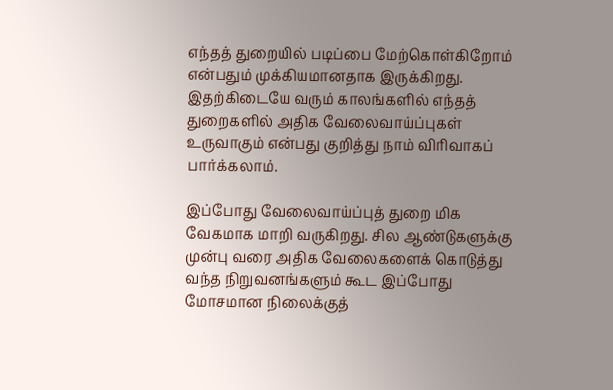எந்தத் துறையில் படிப்பை மேற்கொள்கிறோம் என்பதும் முக்கியமானதாக இருக்கிறது. இதற்கிடையே வரும் காலங்களில் எந்தத் துறைகளில் அதிக வேலைவாய்ப்புகள் உருவாகும் என்பது குறித்து நாம் விரிவாகப் பார்க்கலாம்.

இப்போது வேலைவாய்ப்புத் துறை மிக வேகமாக மாறி வருகிறது. சில ஆண்டுகளுக்கு முன்பு வரை அதிக வேலைகளைக் கொடுத்து வந்த நிறுவனங்களும் கூட இப்போது மோசமான நிலைக்குத்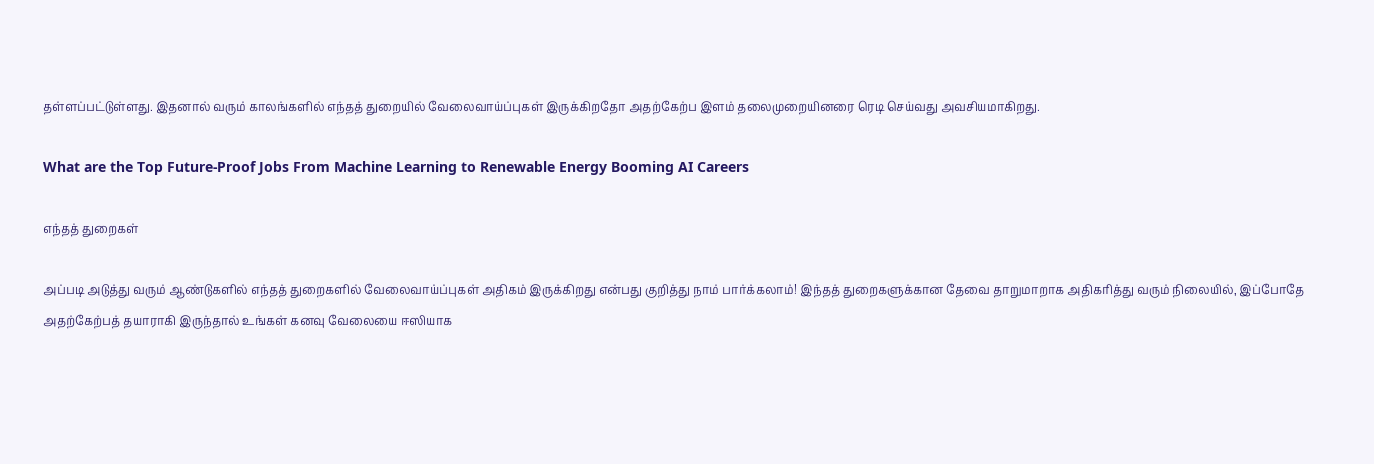தள்ளப்பட்டுள்ளது. இதனால் வரும் காலங்களில் எந்தத் துறையில் வேலைவாய்ப்புகள் இருக்கிறதோ அதற்கேற்ப இளம் தலைமுறையினரை ரெடி செய்வது அவசியமாகிறது.

What are the Top Future-Proof Jobs From Machine Learning to Renewable Energy Booming AI Careers

எந்தத் துறைகள்

அப்படி அடுத்து வரும் ஆண்டுகளில் எந்தத் துறைகளில் வேலைவாய்ப்புகள் அதிகம் இருக்கிறது என்பது குறித்து நாம் பார்க்கலாம்! இந்தத் துறைகளுக்கான தேவை தாறுமாறாக அதிகரித்து வரும் நிலையில், இப்போதே அதற்கேற்பத் தயாராகி இருந்தால் உங்கள் கனவு வேலையை ஈஸியாக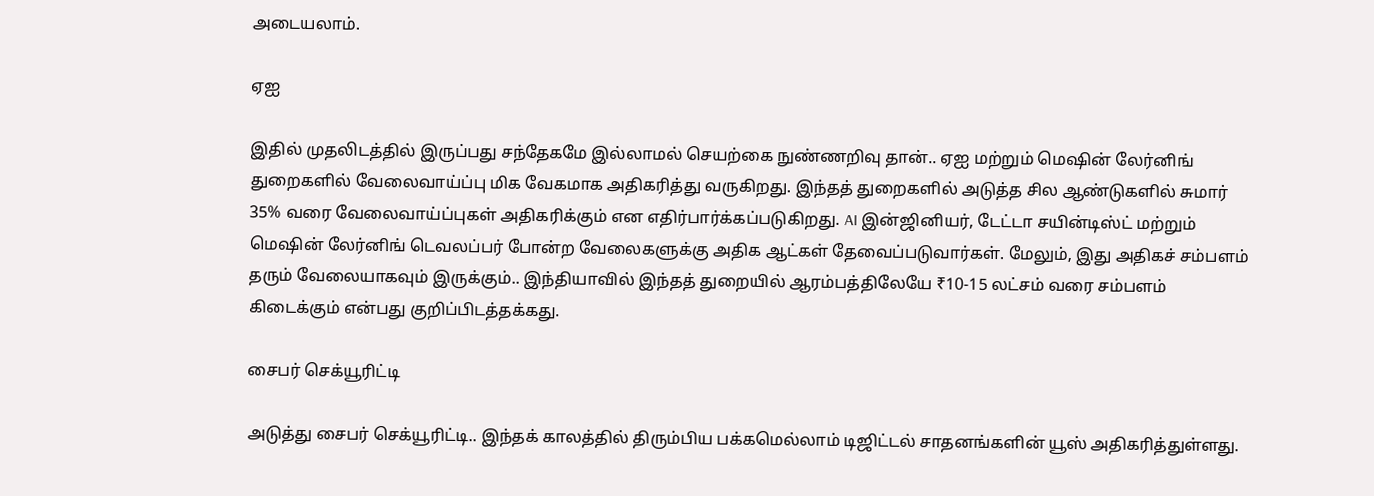அடையலாம்.

ஏஐ

இதில் முதலிடத்தில் இருப்பது சந்தேகமே இல்லாமல் செயற்கை நுண்ணறிவு தான்.. ஏஐ மற்றும் மெஷின் லேர்னிங் துறைகளில் வேலைவாய்ப்பு மிக வேகமாக அதிகரித்து வருகிறது. இந்தத் துறைகளில் அடுத்த சில ஆண்டுகளில் சுமார் 35% வரை வேலைவாய்ப்புகள் அதிகரிக்கும் என எதிர்பார்க்கப்படுகிறது. AI இன்ஜினியர், டேட்டா சயின்டிஸ்ட் மற்றும் மெஷின் லேர்னிங் டெவலப்பர் போன்ற வேலைகளுக்கு அதிக ஆட்கள் தேவைப்படுவார்கள். மேலும், இது அதிகச் சம்பளம் தரும் வேலையாகவும் இருக்கும்.. இந்தியாவில் இந்தத் துறையில் ஆரம்பத்திலேயே ₹10-15 லட்சம் வரை சம்பளம் கிடைக்கும் என்பது குறிப்பிடத்தக்கது.

சைபர் செக்யூரிட்டி

அடுத்து சைபர் செக்யூரிட்டி.. இந்தக் காலத்தில் திரும்பிய பக்கமெல்லாம் டிஜிட்டல் சாதனங்களின் யூஸ் அதிகரித்துள்ளது.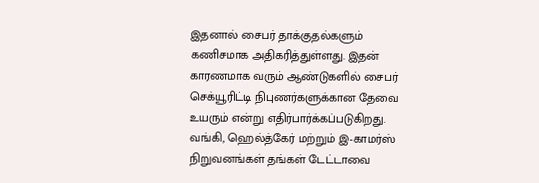இதனால் சைபர் தாக்குதல்களும் கணிசமாக அதிகரித்துள்ளது. இதன் காரணமாக வரும் ஆண்டுகளில் சைபர் செக்யூரிட்டி நிபுணர்களுக்கான தேவை உயரும் என்று எதிர்பார்க்கப்படுகிறது. வங்கி, ஹெல்த்கேர் மற்றும் இ-காமர்ஸ் நிறுவனங்கள் தங்கள் டேட்டாவை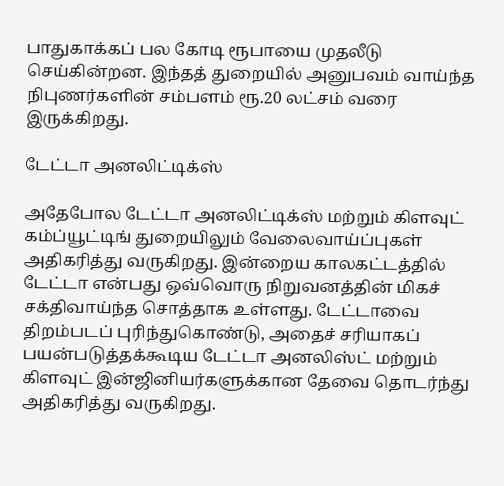பாதுகாக்கப் பல கோடி ரூபாயை முதலீடு செய்கின்றன. இந்தத் துறையில் அனுபவம் வாய்ந்த நிபுணர்களின் சம்பளம் ரூ.20 லட்சம் வரை இருக்கிறது.

டேட்டா அனலிட்டிக்ஸ்

அதேபோல டேட்டா அனலிட்டிக்ஸ் மற்றும் கிளவுட் கம்ப்யூட்டிங் துறையிலும் வேலைவாய்ப்புகள் அதிகரித்து வருகிறது. இன்றைய காலகட்டத்தில் டேட்டா என்பது ஒவ்வொரு நிறுவனத்தின் மிகச் சக்திவாய்ந்த சொத்தாக உள்ளது. டேட்டாவை திறம்படப் புரிந்துகொண்டு, அதைச் சரியாகப் பயன்படுத்தக்கூடிய டேட்டா அனலிஸ்ட் மற்றும் கிளவுட் இன்ஜினியர்களுக்கான தேவை தொடர்ந்து அதிகரித்து வருகிறது.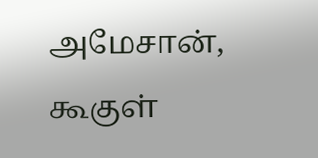அமேசான், கூகுள்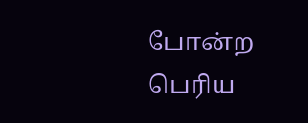போன்ற பெரிய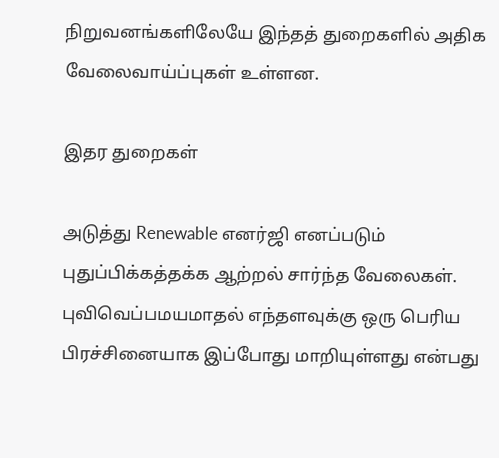நிறுவனங்களிலேயே இந்தத் துறைகளில் அதிக வேலைவாய்ப்புகள் உள்ளன.

இதர துறைகள்

அடுத்து Renewable எனர்ஜி எனப்படும் புதுப்பிக்கத்தக்க ஆற்றல் சார்ந்த வேலைகள். புவிவெப்பமயமாதல் எந்தளவுக்கு ஒரு பெரிய பிரச்சினையாக இப்போது மாறியுள்ளது என்பது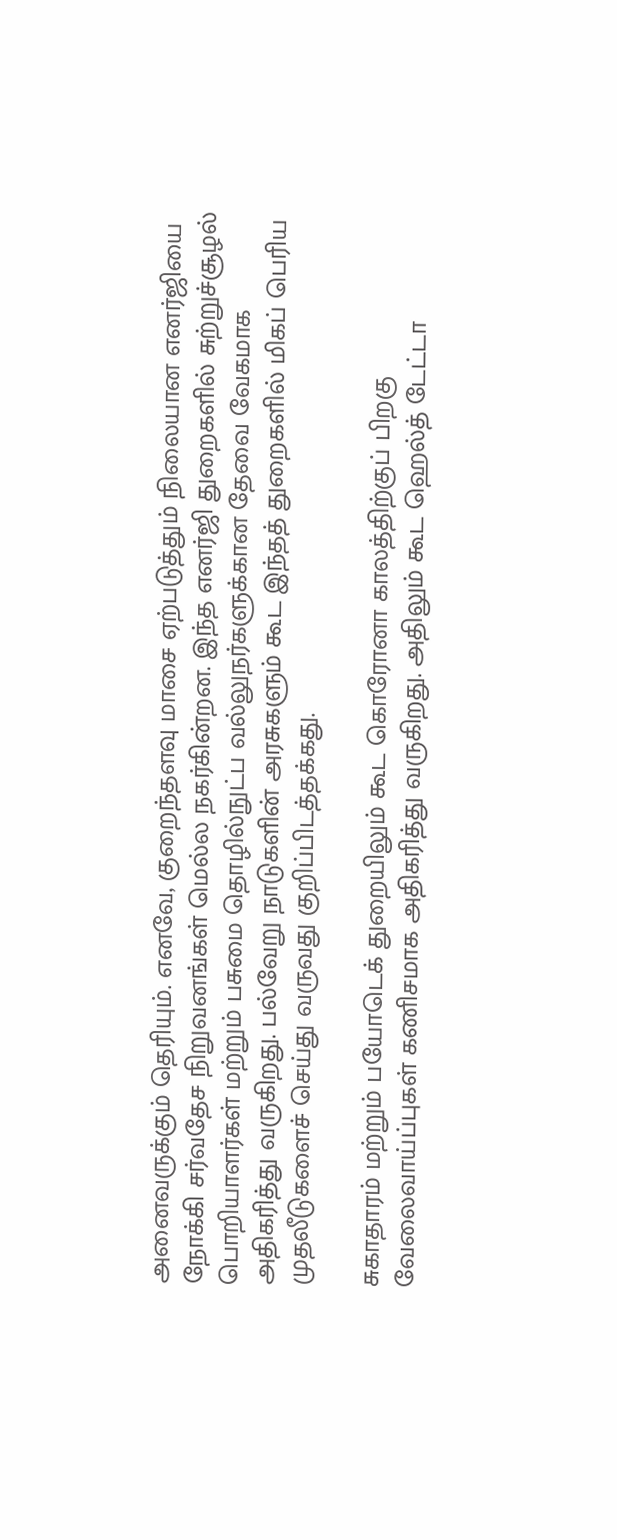அனைவருக்கும் தெரியும். எனவே, குறைந்தளவு மாசை ஏற்படுத்தும் நிலையான எனர்ஜியை நோக்கி சர்வதேச நிறுவனங்கள் மெல்ல நகர்கின்றன. இந்த எனர்ஜி துறைகளில் சுற்றுச்சூழல் பொறியாளர்கள் மற்றும் பசுமை தொழில்நுட்ப வல்லுநர்களுக்கான தேவை வேகமாக அதிகரித்து வருகிறது. பல்வேறு நாடுகளின் அரசுகளும் கூட இந்தத் துறைகளில் மிகப் பெரிய முதலீடுகளைச் செய்து வருவது குறிப்பிடத்தக்கது.

சுகாதாரம் மற்றும் பயோடெக் துறையிலும் கூட கொரோனா காலத்திற்குப் பிறகு வேலைவாய்ப்புகள் கணிசமாக அதிகரித்து வருகிறது. அதிலும் கூட ஹெல்த் டேட்டா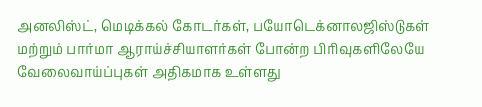அனலிஸ்ட், மெடிக்கல் கோடர்கள், பயோடெக்னாலஜிஸ்டுகள் மற்றும் பார்மா ஆராய்ச்சியாளர்கள் போன்ற பிரிவுகளிலேயே வேலைவாய்ப்புகள் அதிகமாக உள்ளது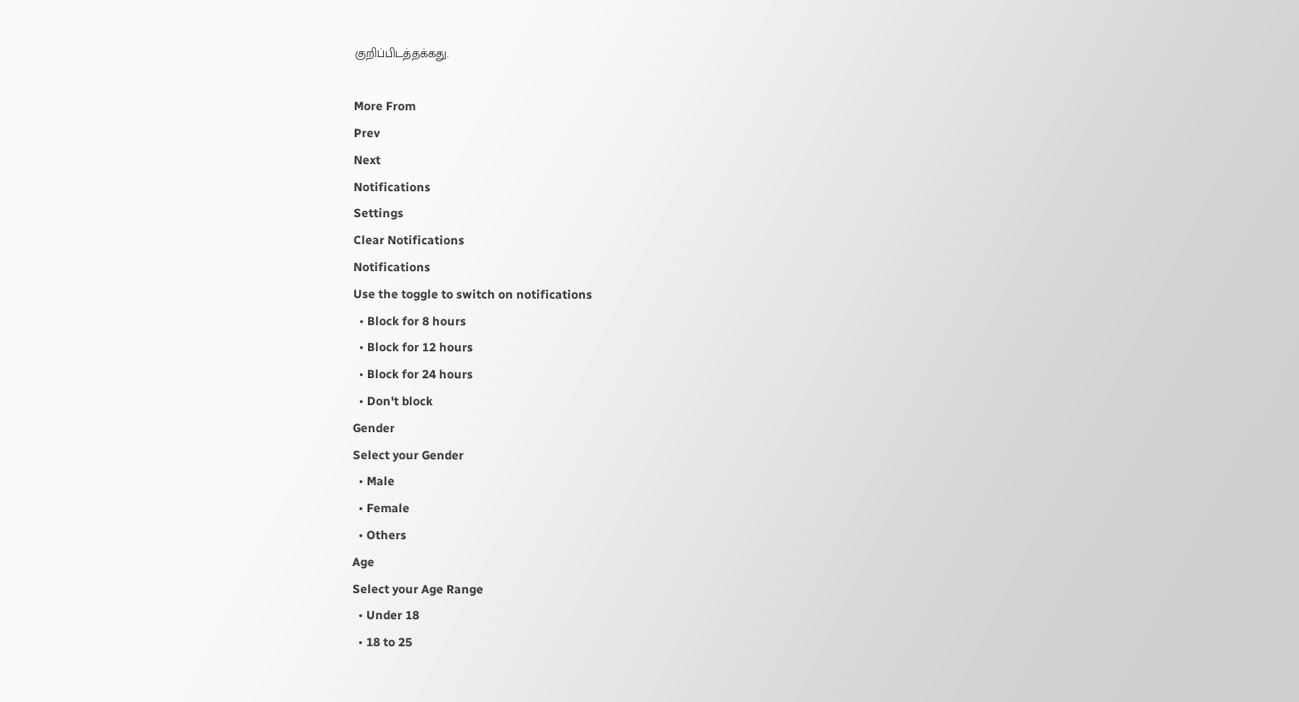குறிப்பிடத்தக்கது.

More From
Prev
Next
Notifications
Settings
Clear Notifications
Notifications
Use the toggle to switch on notifications
  • Block for 8 hours
  • Block for 12 hours
  • Block for 24 hours
  • Don't block
Gender
Select your Gender
  • Male
  • Female
  • Others
Age
Select your Age Range
  • Under 18
  • 18 to 25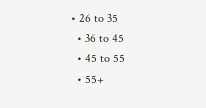• 26 to 35
  • 36 to 45
  • 45 to 55
  • 55+